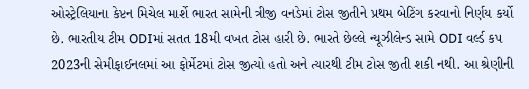ઓસ્ટ્રેલિયાના કેપ્ટન મિચેલ માર્શે ભારત સામેની ત્રીજી વનડેમાં ટોસ જીતીને પ્રથમ બેટિંગ કરવાનો નિર્ણય કર્યો છે. ભારતીય ટીમ ODIમાં સતત 18મી વખત ટોસ હારી છે. ભારતે છેલ્લે ન્યૂઝીલેન્ડ સામે ODI વર્લ્ડ કપ 2023ની સેમીફાઈનલમાં આ ફોર્મેટમાં ટોસ જીત્યો હતો અને ત્યારથી ટીમ ટોસ જીતી શકી નથી. આ શ્રેણીની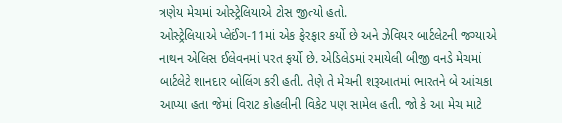ત્રણેય મેચમાં ઓસ્ટ્રેલિયાએ ટોસ જીત્યો હતો.
ઓસ્ટ્રેલિયાએ પ્લેઈંગ-11માં એક ફેરફાર કર્યો છે અને ઝેવિયર બાર્ટલેટની જગ્યાએ નાથન એલિસ ઈલેવનમાં પરત ફર્યો છે. એડિલેડમાં રમાયેલી બીજી વનડે મેચમાં બાર્ટલેટે શાનદાર બોલિંગ કરી હતી. તેણે તે મેચની શરૂઆતમાં ભારતને બે આંચકા આપ્યા હતા જેમાં વિરાટ કોહલીની વિકેટ પણ સામેલ હતી. જો કે આ મેચ માટે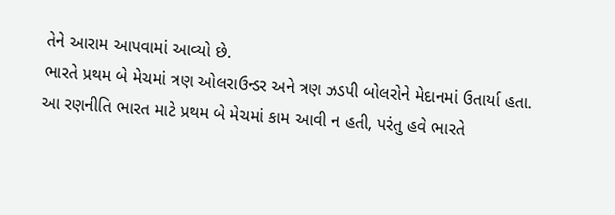તેને આરામ આપવામાં આવ્યો છે.
ભારતે પ્રથમ બે મેચમાં ત્રણ ઓલરાઉન્ડર અને ત્રણ ઝડપી બોલરોને મેદાનમાં ઉતાર્યા હતા. આ રણનીતિ ભારત માટે પ્રથમ બે મેચમાં કામ આવી ન હતી, પરંતુ હવે ભારતે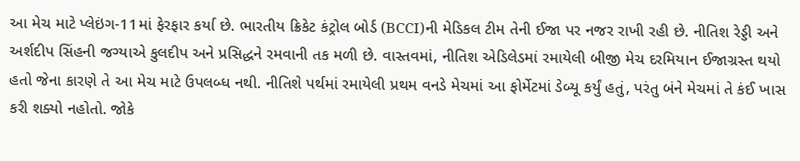આ મેચ માટે પ્લેઇંગ-11માં ફેરફાર કર્યા છે. ભારતીય ક્રિકેટ કંટ્રોલ બોર્ડ (BCCI)ની મેડિકલ ટીમ તેની ઈજા પર નજર રાખી રહી છે. નીતિશ રેડ્ડી અને અર્શદીપ સિંહની જગ્યાએ કુલદીપ અને પ્રસિદ્ધને રમવાની તક મળી છે. વાસ્તવમાં, નીતિશ એડિલેડમાં રમાયેલી બીજી મેચ દરમિયાન ઈજાગ્રસ્ત થયો હતો જેના કારણે તે આ મેચ માટે ઉપલબ્ધ નથી. નીતિશે પર્થમાં રમાયેલી પ્રથમ વનડે મેચમાં આ ફોર્મેટમાં ડેબ્યૂ કર્યું હતું, પરંતુ બંને મેચમાં તે કંઈ ખાસ કરી શક્યો નહોતો. જોકે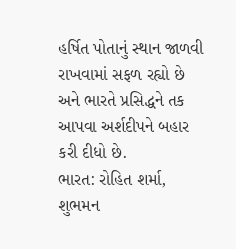હર્ષિત પોતાનું સ્થાન જાળવી રાખવામાં સફળ રહ્યો છે અને ભારતે પ્રસિદ્ધને તક આપવા અર્શદીપને બહાર કરી દીધો છે.
ભારત: રોહિત શર્મા, શુભમન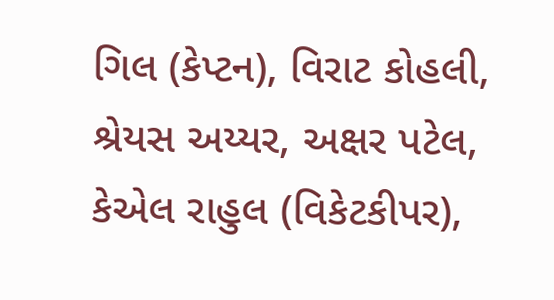ગિલ (કેપ્ટન), વિરાટ કોહલી, શ્રેયસ અય્યર, અક્ષર પટેલ, કેએલ રાહુલ (વિકેટકીપર),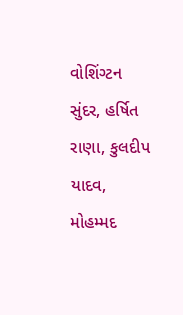વોશિંગ્ટન સુંદર, હર્ષિત રાણા, કુલદીપ યાદવ, મોહમ્મદ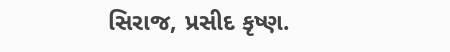સિરાજ, પ્રસીદ કૃષ્ણ.